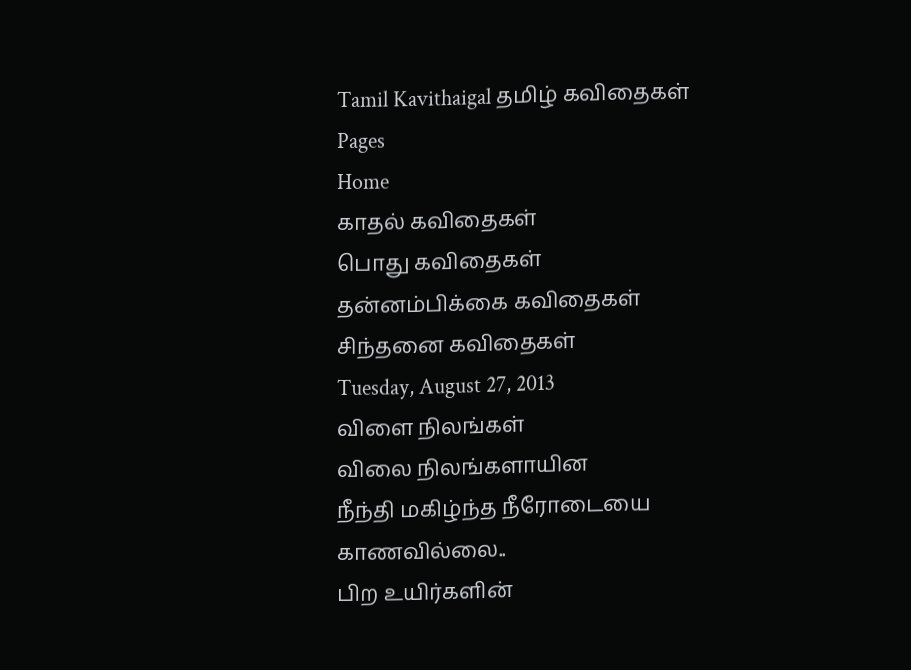Tamil Kavithaigal தமிழ் கவிதைகள்
Pages
Home
காதல் கவிதைகள்
பொது கவிதைகள்
தன்னம்பிக்கை கவிதைகள்
சிந்தனை கவிதைகள்
Tuesday, August 27, 2013
விளை நிலங்கள்
விலை நிலங்களாயின
நீந்தி மகிழ்ந்த நீரோடையை
காணவில்லை..
பிற உயிர்களின்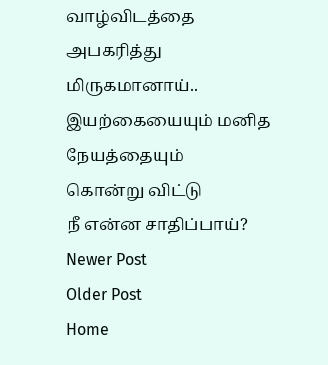வாழ்விடத்தை
அபகரித்து மிருகமானாய்..
இயற்கையையும் மனித நேயத்தையும்
கொன்று விட்டு
நீ என்ன சாதிப்பாய்?
Newer Post
Older Post
Home